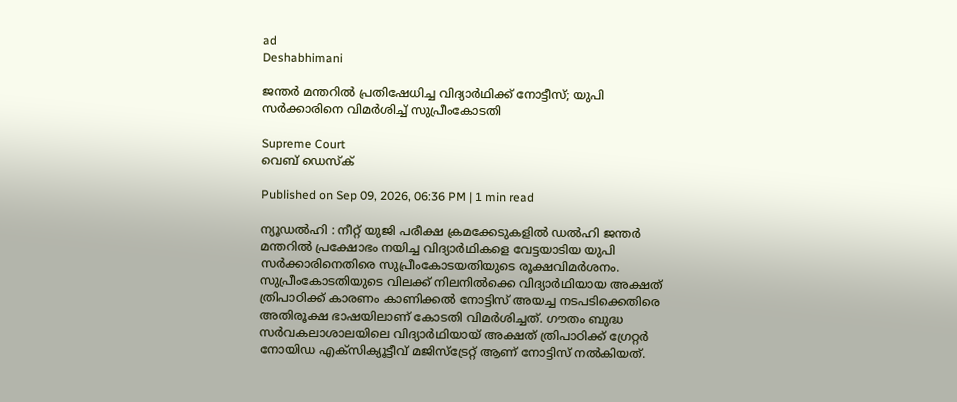ad
Deshabhimani

ജന്തർ മന്തറിൽ പ്രതിഷേധിച്ച വിദ്യാർഥിക്ക് നോട്ടീസ്; യുപി സർക്കാരിനെ വിമർശിച്ച് സുപ്രീംകോടതി

Supreme Court
വെബ് ഡെസ്ക്

Published on Sep 09, 2026, 06:36 PM | 1 min read

ന്യൂഡൽഹി : നീറ്റ് യുജി പരീക്ഷ ക്രമക്കേടുകളിൽ ഡൽഹി ജന്തർ മന്തറിൽ പ്രക്ഷോഭം നയിച്ച വിദ്യാർഥികളെ വേട്ടയാടിയ യുപി സർക്കാരിനെതിരെ സുപ്രീംകോടയതിയുടെ രൂക്ഷവിമർശനം. സുപ്രീംകോടതിയുടെ വിലക്ക് നിലനിൽക്കെ വിദ്യാർഥിയായ അക്ഷത് ത്രിപാഠിക്ക് കാരണം കാണിക്കൽ നോട്ടിസ് അയച്ച നടപടിക്കെതിരെ അതിരൂക്ഷ ഭാഷയിലാണ് കോടതി വിമർശിച്ചത്. ഗൗതം ബുദ്ധ സർവകലാശാലയിലെ വിദ്യാർഥിയായ് അക്ഷത് ത്രിപാഠിക്ക് ഗ്രേറ്റർ നോയിഡ എക്സിക്യൂട്ടീവ് മജിസ്‌ട്രേറ്റ് ആണ് നോട്ടിസ് നൽകിയത്.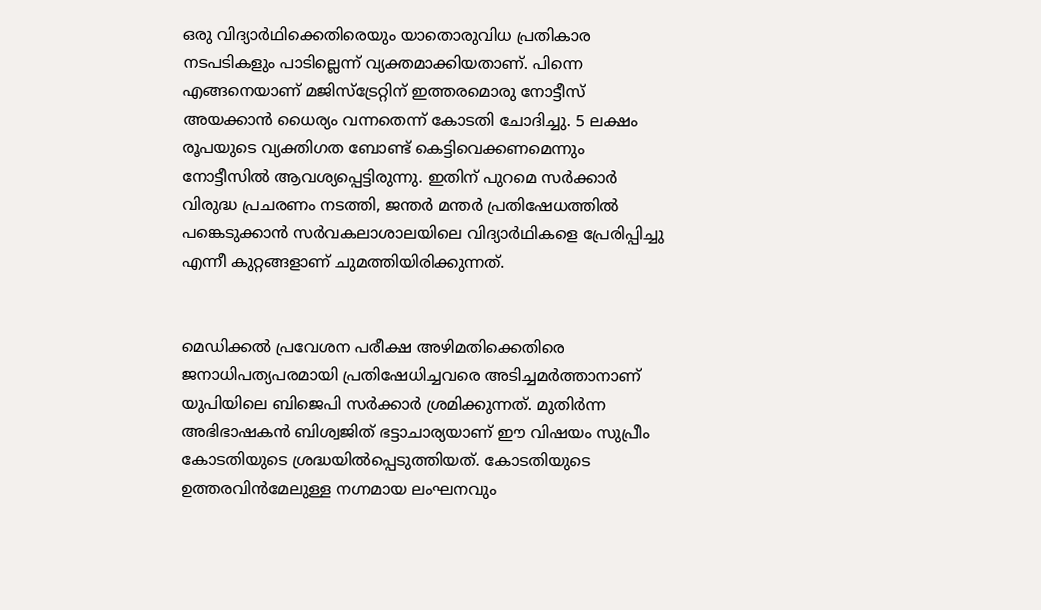ഒരു വിദ്യാർഥിക്കെതിരെയും യാതൊരുവിധ പ്രതികാര നടപടികളും പാടില്ലെന്ന് വ്യക്തമാക്കിയതാണ്. പിന്നെ എങ്ങനെയാണ് മജിസ്‌ട്രേറ്റിന് ഇത്തരമൊരു നോട്ടീസ് അയക്കാൻ ധൈര്യം വന്നതെന്ന് കോടതി ചോദിച്ചു. 5 ലക്ഷം രൂപയുടെ വ്യക്തിഗത ബോണ്ട് കെട്ടിവെക്കണമെന്നും നോട്ടീസിൽ ആവശ്യപ്പെട്ടിരുന്നു. ഇതിന് പുറമെ സർക്കാർ വിരുദ്ധ പ്രചരണം നടത്തി, ജന്തർ മന്തർ പ്രതിഷേധത്തിൽ പങ്കെടുക്കാൻ സർവകലാശാലയിലെ വിദ്യാർഥികളെ പ്രേരിപ്പിച്ചു എന്നീ കുറ്റങ്ങളാണ് ചുമത്തിയിരിക്കുന്നത്.


മെഡിക്കൽ പ്രവേശന പരീക്ഷ അഴിമതിക്കെതിരെ ജനാധിപത്യപരമായി പ്രതിഷേധിച്ചവരെ അടിച്ചമർത്താനാണ് യുപിയിലെ ബിജെപി സർക്കാർ ശ്രമിക്കുന്നത്. മുതിർന്ന അഭിഭാഷകൻ ബിശ്വജിത് ഭട്ടാചാര്യയാണ് ഈ വിഷയം സുപ്രീം കോടതിയുടെ ശ്രദ്ധയിൽപ്പെടുത്തിയത്. കോടതിയുടെ ഉത്തരവിൻമേലുള്ള നഗ്നമായ ലംഘനവും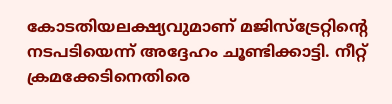കോടതിയലക്ഷ്യവുമാണ് മജിസ്‌ട്രേറ്റിന്റെ നടപടിയെന്ന് അദ്ദേഹം ചൂണ്ടിക്കാട്ടി. നീറ്റ് ക്രമക്കേടിനെതിരെ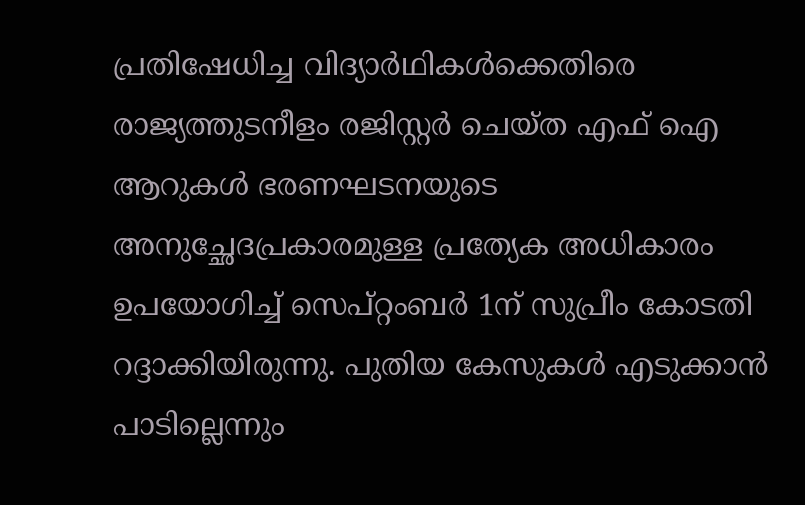പ്രതിഷേധിച്ച വിദ്യാർഥികൾക്കെതിരെ രാജ്യത്തുടനീളം രജിസ്റ്റർ ചെയ്ത എഫ് ഐ ആറുകൾ ഭരണഘടനയുടെ അനുച്ഛേദപ്രകാരമുള്ള പ്രത്യേക അധികാരം ഉപയോഗിച്ച് സെപ്റ്റംബർ 1ന് സുപ്രീം കോടതി റദ്ദാക്കിയിരുന്നു. പുതിയ കേസുകൾ എടുക്കാൻ പാടില്ലെന്നും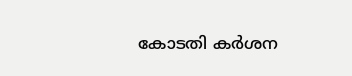കോടതി കർശന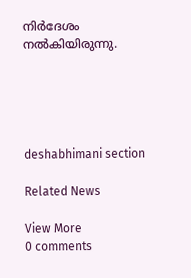നിർദേശം നൽകിയിരുന്നു.





deshabhimani section

Related News

View More
0 comments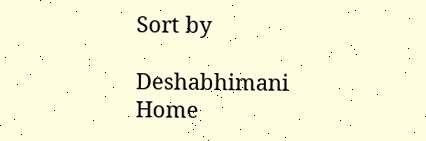Sort by

Deshabhimani
Home